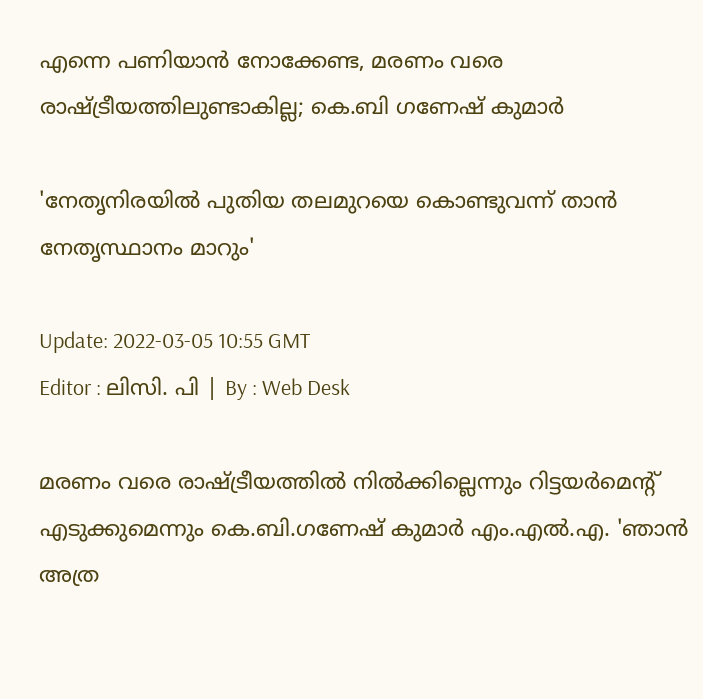എന്നെ പണിയാൻ നോക്കേണ്ട, മരണം വരെ രാഷ്ട്രീയത്തിലുണ്ടാകില്ല; കെ.ബി ഗണേഷ് കുമാർ

'നേതൃനിരയിൽ പുതിയ തലമുറയെ കൊണ്ടുവന്ന് താൻ നേതൃസ്ഥാനം മാറും'

Update: 2022-03-05 10:55 GMT
Editor : ലിസി. പി | By : Web Desk

മരണം വരെ രാഷ്ട്രീയത്തിൽ നിൽക്കില്ലെന്നും റിട്ടയർമെന്റ് എടുക്കുമെന്നും കെ.ബി.ഗണേഷ് കുമാർ എം.എൽ.എ. 'ഞാൻ അത്ര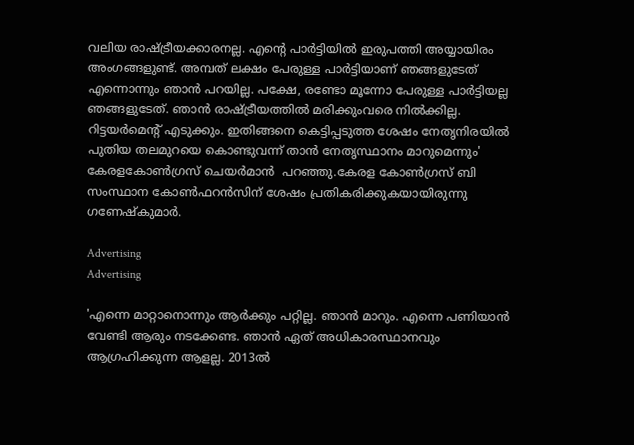വലിയ രാഷ്ട്രീയക്കാരനല്ല. എന്റെ പാർട്ടിയിൽ ഇരുപത്തി അയ്യായിരം അംഗങ്ങളുണ്ട്. അമ്പത് ലക്ഷം പേരുള്ള പാർട്ടിയാണ് ഞങ്ങളുടേത് എന്നൊന്നും ഞാൻ പറയില്ല. പക്ഷേ, രണ്ടോ മൂന്നോ പേരുള്ള പാർട്ടിയല്ല ഞങ്ങളുടേത്. ഞാൻ രാഷ്ട്രീയത്തിൽ മരിക്കുംവരെ നിൽക്കില്ല. റിട്ടയർമെന്റ് എടുക്കും. ഇതിങ്ങനെ കെട്ടിപ്പടുത്ത ശേഷം നേതൃനിരയിൽ പുതിയ തലമുറയെ കൊണ്ടുവന്ന് താൻ നേതൃസ്ഥാനം മാറുമെന്നും' കേരളകോൺഗ്രസ് ചെയർമാൻ  പറഞ്ഞു.കേരള കോൺഗ്രസ് ബി സംസ്ഥാന കോൺഫറൻസിന് ശേഷം പ്രതികരിക്കുകയായിരുന്നു ഗണേഷ്കുമാര്‍.

Advertising
Advertising

'എന്നെ മാറ്റാനൊന്നും ആർക്കും പറ്റില്ല. ഞാൻ മാറും. എന്നെ പണിയാൻ വേണ്ടി ആരും നടക്കേണ്ട. ഞാൻ ഏത് അധികാരസ്ഥാനവും ആഗ്രഹിക്കുന്ന ആളല്ല. 2013ൽ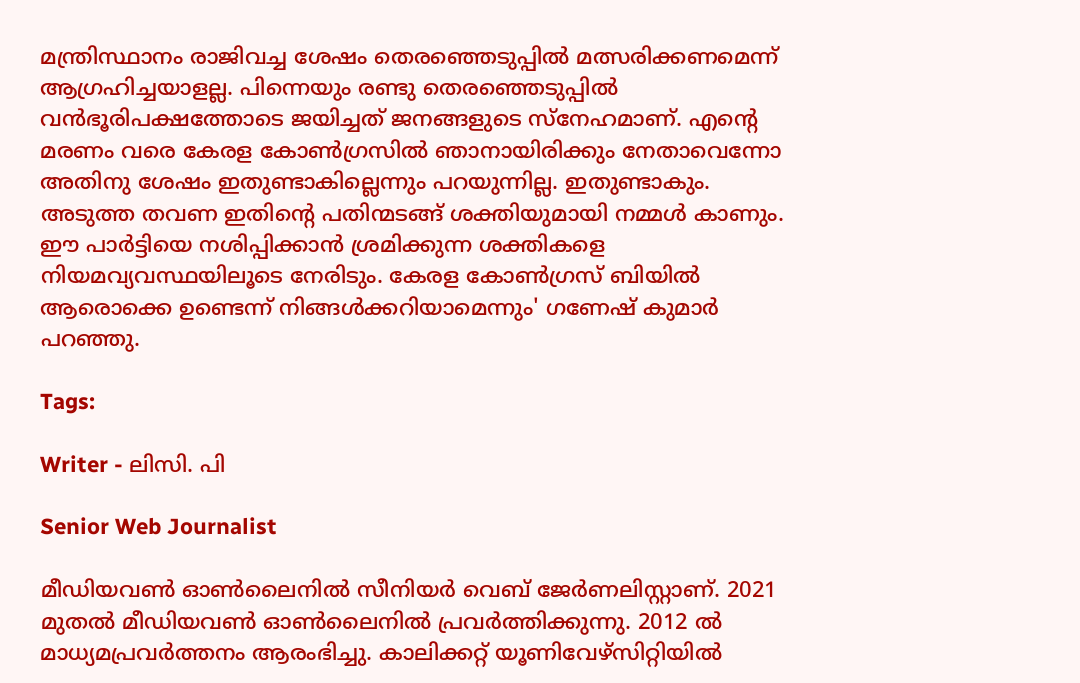മന്ത്രിസ്ഥാനം രാജിവച്ച ശേഷം തെരഞ്ഞെടുപ്പിൽ മത്സരിക്കണമെന്ന് ആഗ്രഹിച്ചയാളല്ല. പിന്നെയും രണ്ടു തെരഞ്ഞെടുപ്പിൽ വൻഭൂരിപക്ഷത്തോടെ ജയിച്ചത് ജനങ്ങളുടെ സ്നേഹമാണ്. എന്റെ മരണം വരെ കേരള കോൺഗ്രസിൽ ഞാനായിരിക്കും നേതാവെന്നോ അതിനു ശേഷം ഇതുണ്ടാകില്ലെന്നും പറയുന്നില്ല. ഇതുണ്ടാകും. അടുത്ത തവണ ഇതിന്റെ പതിന്മടങ്ങ് ശക്തിയുമായി നമ്മൾ കാണും. ഈ പാർട്ടിയെ നശിപ്പിക്കാൻ ശ്രമിക്കുന്ന ശക്തികളെ നിയമവ്യവസ്ഥയിലൂടെ നേരിടും. കേരള കോൺഗ്രസ് ബിയിൽ ആരൊക്കെ ഉണ്ടെന്ന് നിങ്ങൾക്കറിയാമെന്നും' ഗണേഷ് കുമാർ പറഞ്ഞു.

Tags:

Writer - ലിസി. പി

Senior Web Journalist

മീഡിയവൺ ഓൺലൈനിൽ സീനിയർ വെബ് ജേർണലിസ്റ്റാണ്. 2021 മുതൽ മീഡിയവൺ ഓൺലൈനിൽ പ്രവർത്തിക്കുന്നു. 2012 ല്‍ മാധ്യമപ്രവര്‍ത്തനം ആരംഭിച്ചു. കാലിക്കറ്റ് യൂണിവേഴ്‌സിറ്റിയിൽ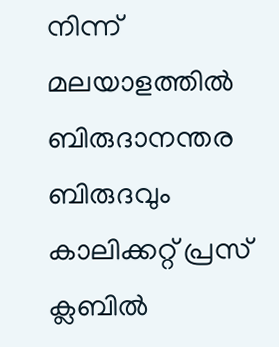നിന്ന് മലയാളത്തിൽ ബിരുദാനന്തര ബിരുദവും കാലിക്കറ്റ് പ്രസ് ക്ലബിൽ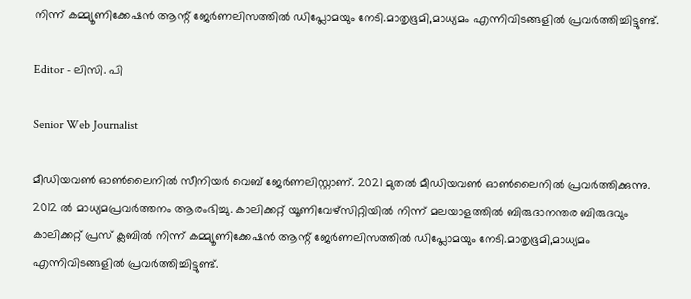നിന്ന് കമ്മ്യൂണിക്കേഷൻ ആന്റ് ജേർണലിസത്തിൽ ഡിപ്ലോമയും നേടി.മാതൃഭൂമി,മാധ്യമം എന്നിവിടങ്ങളിൽ പ്രവർത്തിച്ചിട്ടുണ്ട്.

Editor - ലിസി. പി

Senior Web Journalist

മീഡിയവൺ ഓൺലൈനിൽ സീനിയർ വെബ് ജേർണലിസ്റ്റാണ്. 2021 മുതൽ മീഡിയവൺ ഓൺലൈനിൽ പ്രവർത്തിക്കുന്നു. 2012 ല്‍ മാധ്യമപ്രവര്‍ത്തനം ആരംഭിച്ചു. കാലിക്കറ്റ് യൂണിവേഴ്‌സിറ്റിയിൽ നിന്ന് മലയാളത്തിൽ ബിരുദാനന്തര ബിരുദവും കാലിക്കറ്റ് പ്രസ് ക്ലബിൽ നിന്ന് കമ്മ്യൂണിക്കേഷൻ ആന്റ് ജേർണലിസത്തിൽ ഡിപ്ലോമയും നേടി.മാതൃഭൂമി,മാധ്യമം എന്നിവിടങ്ങളിൽ പ്രവർത്തിച്ചിട്ടുണ്ട്.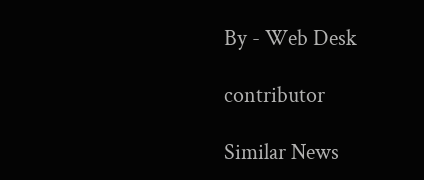By - Web Desk

contributor

Similar News